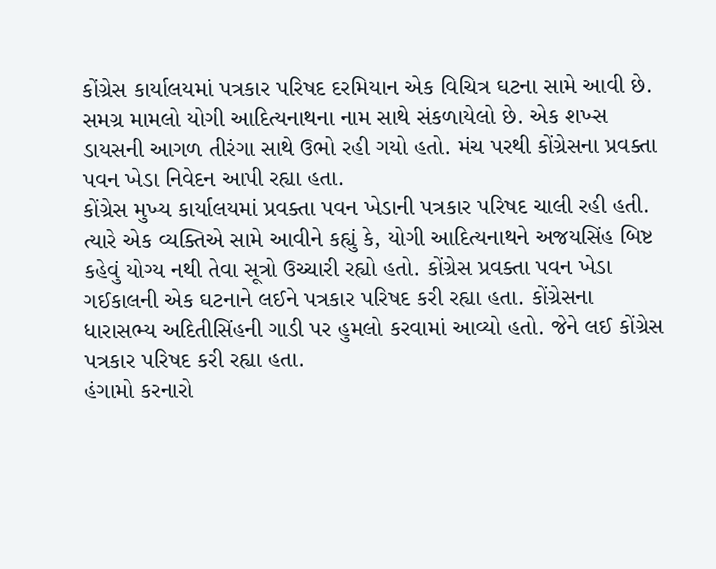કોંગ્રેસ કાર્યાલયમાં પત્રકાર પરિષદ દરમિયાન એક વિચિત્ર ઘટના સામે આવી છે. સમગ્ર મામલો યોગી આદિત્યનાથના નામ સાથે સંકળાયેલો છે. એક શખ્સ ડાયસની આગળ તીરંગા સાથે ઉભો રહી ગયો હતો. મંચ પરથી કોંગ્રેસના પ્રવક્તા પવન ખેડા નિવેદન આપી રહ્યા હતા.
કોંગ્રેસ મુખ્ય કાર્યાલયમાં પ્રવક્તા પવન ખેડાની પત્રકાર પરિષદ ચાલી રહી હતી. ત્યારે એક વ્યક્તિએ સામે આવીને કહ્યું કે, યોગી આદિત્યનાથને અજયસિંહ બિષ્ટ કહેવું યોગ્ય નથી તેવા સૂત્રો ઉચ્ચારી રહ્યો હતો. કોંગ્રેસ પ્રવક્તા પવન ખેડા ગઈકાલની એક ઘટનાને લઈને પત્રકાર પરિષદ કરી રહ્યા હતા. કોંગ્રેસના ધારાસભ્ય અદિતીસિંહની ગાડી પર હુમલો કરવામાં આવ્યો હતો. જેને લઈ કોંગ્રેસ પત્રકાર પરિષદ કરી રહ્યા હતા.
હંગામો કરનારો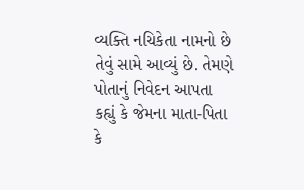વ્યક્તિ નચિકેતા નામનો છે તેવું સામે આવ્યું છે. તેમણે પોતાનું નિવેદન આપતા કહ્યું કે જેમના માતા-પિતા કે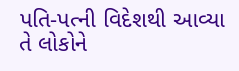પતિ-પત્ની વિદેશથી આવ્યા તે લોકોને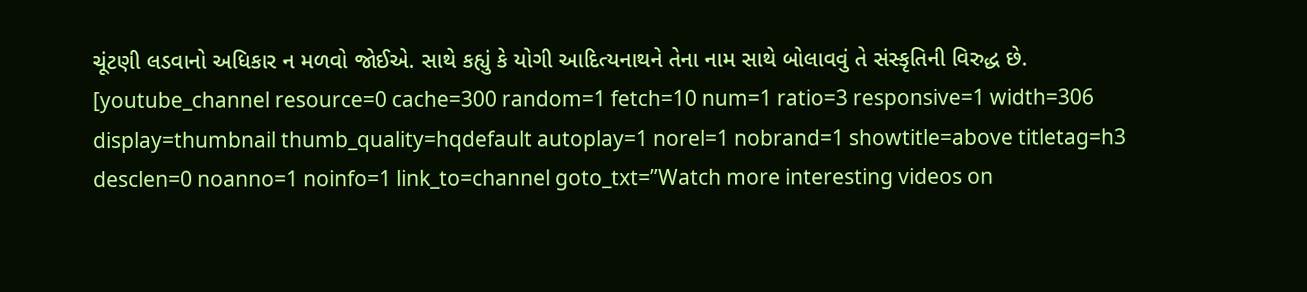ચૂંટણી લડવાનો અધિકાર ન મળવો જોઈએ. સાથે કહ્યું કે યોગી આદિત્યનાથને તેના નામ સાથે બોલાવવું તે સંસ્કૃતિની વિરુદ્ધ છે.
[youtube_channel resource=0 cache=300 random=1 fetch=10 num=1 ratio=3 responsive=1 width=306 display=thumbnail thumb_quality=hqdefault autoplay=1 norel=1 nobrand=1 showtitle=above titletag=h3 desclen=0 noanno=1 noinfo=1 link_to=channel goto_txt=”Watch more interesting videos on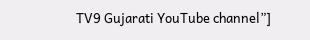TV9 Gujarati YouTube channel”]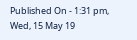Published On - 1:31 pm, Wed, 15 May 19